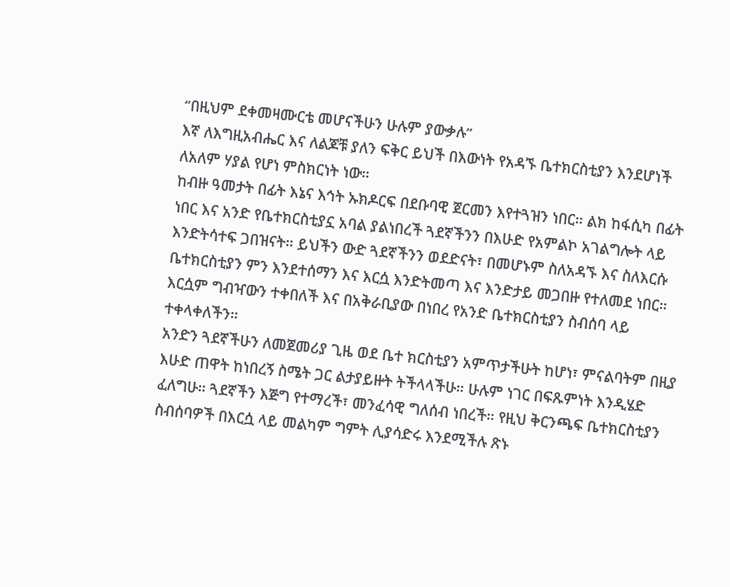‘’በዚህም ደቀመዛሙርቴ መሆናችሁን ሁሉም ያውቃሉ’’
እኛ ለእግዚአብሔር እና ለልጆቹ ያለን ፍቅር ይህች በእውነት የአዳኙ ቤተክርስቲያን እንደሆነች ለአለም ሃያል የሆነ ምስክርነት ነው።
ከብዙ ዓመታት በፊት እኔና እኅት ኡክዶርፍ በደቡባዊ ጀርመን እየተጓዝን ነበር። ልክ ከፋሲካ በፊት ነበር እና አንድ የቤተክርስቲያኗ አባል ያልነበረች ጓደኛችንን በእሁድ የአምልኮ አገልግሎት ላይ እንድትሳተፍ ጋበዝናት። ይህችን ውድ ጓደኛችንን ወደድናት፣ በመሆኑም ስለአዳኙ እና ስለእርሱ ቤተክርስቲያን ምን እንደተሰማን እና እርሷ እንድትመጣ እና እንድታይ መጋበዙ የተለመደ ነበር። እርሷም ግብዣውን ተቀበለች እና በአቅራቢያው በነበረ የአንድ ቤተክርስቲያን ስብሰባ ላይ ተቀላቀለችን።
አንድን ጓደኛችሁን ለመጀመሪያ ጊዜ ወደ ቤተ ክርስቲያን አምጥታችሁት ከሆነ፣ ምናልባትም በዚያ እሁድ ጠዋት ከነበረኝ ስሜት ጋር ልታያይዙት ትችላላችሁ። ሁሉም ነገር በፍጹምነት እንዲሄድ ፈለግሁ። ጓደኛችን እጅግ የተማረች፣ መንፈሳዊ ግለሰብ ነበረች። የዚህ ቅርንጫፍ ቤተክርስቲያን ስብሰባዎች በእርሷ ላይ መልካም ግምት ሊያሳድሩ እንደሚችሉ ጽኑ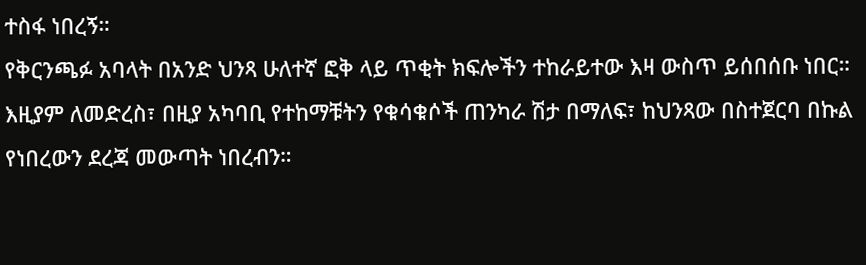ተስፋ ነበረኝ።
የቅርንጫፉ አባላት በአንድ ህንጻ ሁለተኛ ፎቅ ላይ ጥቂት ክፍሎችን ተከራይተው እዛ ውስጥ ይሰበሰቡ ነበር። እዚያም ለመድረስ፣ በዚያ አካባቢ የተከማቹትን የቁሳቁሶች ጠንካራ ሽታ በማለፍ፣ ከህንጻው በስተጀርባ በኩል የነበረውን ደረጃ መውጣት ነበረብን።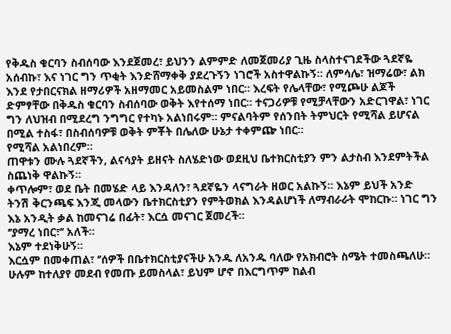የቅዱስ ቁርባን ስብሰባው እንደጀመረ፣ ይህንን ልምምድ ለመጀመሪያ ጊዜ ስላስተናገደችው ጓደኛዬ አሰብኩ፣ እና ነገር ግን ጥቂት እንድሸማቀቅ ያደረጉኝን ነገሮች አስተዋልኩኝ። ለምሳሌ፣ ዝማሬው፣ ልክ እንደ የታበርናክል ዘማሪዎች አዘማመር አይመስልም ነበር። እረፍት የሌላቸው፣ የሚጮሁ ልጆች ድምፃቸው በቅዱስ ቁርባን ስብሰባው ወቅት እየተሰማ ነበር። ተናጋሪዎቹ የሚቻላቸውን አድርገዋል፣ ነገር ግን ለህዝብ በሚደረግ ንግግር የተካኑ አልነበሩም። ምናልባትም የሰንበት ትምህርት የሚሻል ይሆናል በሚል ተስፋ፣ በስብሰባዎቹ ወቅት ምቾት በሌለው ሁኔታ ተቀምጬ ነበር።
የሚሻል አልነበረም።
ጠዋቱን ሙሉ ጓደኛችን, ልናሳያት ይዘናት ስለሄድነው ወደዚህ ቤተክርስቲያን ምን ልታስብ እንደምትችል ስጨነቅ ዋልኩኝ።
ቀጥሎም፣ ወደ ቤት በመሄድ ላይ እንዳለን፣ ጓደኛዬን ላናግራት ዘወር አልኩኝ። እኔም ይህች አንድ ትንሽ ቅርንጫፍ እንጂ መላውን ቤተክርስቲያን የምትወክል እንዳልሆነች ለማብራራት ሞከርኩ። ነገር ግን እኔ አንዲት ቃል ከመናገሬ በፊት፣ እርሷ መናገር ጀመረች።
‘’ያማረ ነበር፣’’ አለች።
እኔም ተደነቅሁኝ።
እርሷም በመቀጠል፣ ‘’ሰዎች በቤተክርስቲያናችሁ አንዱ ለአንዱ ባለው የአክብሮት ስሜት ተመስጫለሁ። ሁሉም ከተለያየ መደብ የመጡ ይመስላል፣ ይህም ሆኖ በእርግጥም ከልብ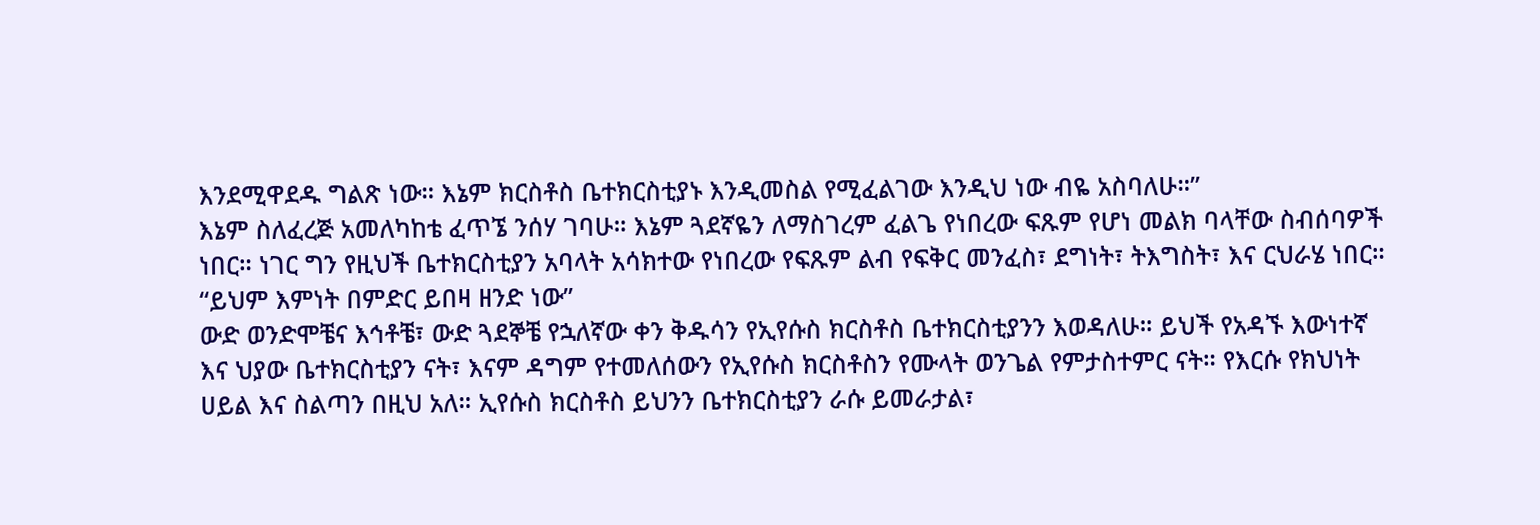እንደሚዋደዱ ግልጽ ነው። እኔም ክርስቶስ ቤተክርስቲያኑ እንዲመስል የሚፈልገው እንዲህ ነው ብዬ አስባለሁ።”
እኔም ስለፈረጅ አመለካከቴ ፈጥኜ ንሰሃ ገባሁ። እኔም ጓደኛዬን ለማስገረም ፈልጌ የነበረው ፍጹም የሆነ መልክ ባላቸው ስብሰባዎች ነበር። ነገር ግን የዚህች ቤተክርስቲያን አባላት አሳክተው የነበረው የፍጹም ልብ የፍቅር መንፈስ፣ ደግነት፣ ትእግስት፣ እና ርህራሄ ነበር።
“ይህም እምነት በምድር ይበዛ ዘንድ ነው”
ውድ ወንድሞቼና እኅቶቼ፣ ውድ ጓደኞቼ የኋለኛው ቀን ቅዱሳን የኢየሱስ ክርስቶስ ቤተክርስቲያንን እወዳለሁ። ይህች የአዳኙ እውነተኛ እና ህያው ቤተክርስቲያን ናት፣ እናም ዳግም የተመለሰውን የኢየሱስ ክርስቶስን የሙላት ወንጌል የምታስተምር ናት። የእርሱ የክህነት ሀይል እና ስልጣን በዚህ አለ። ኢየሱስ ክርስቶስ ይህንን ቤተክርስቲያን ራሱ ይመራታል፣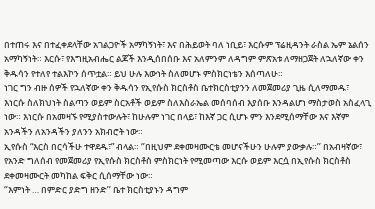በተጠሩ እና በተፈቀደላቸው አገልጋዮች አማካኝነት፣ እና በሕይወት ባለ ነቢይ፣ እርሱም ፕሬዚዳንት ራስል ኤም ኔልሰን አማካኝነት። እርሱ፣ የእግዚአብሔር ልጆች እንዲሰበሰቡ እና አለምንም ለዳግም ምጽአቱ ለማዘጋጀት ለኋለኛው ቀን ቅዱሳን የተለየ ተልእኮን ሰጥቷል። ይህ ሁሉ እውነት ስለመሆኑ ምስክርነቴን እሰጣለሁ።
ነገር ግን ብዙ ሰዎች የኋለኛው ቀን ቅዱሳን የኢየሱስ ክርስቶስ ቤተክርስቲያንን ለመጀመሪያ ጊዜ ሲለማመዱ፣ እነርሱ ስለክህነት ስልጣን ወይም ስርአቶች ወይም ስለእስራኤል መሰባሰብ እያሰቡ እንዳልሆነ ማስታወስ አስፈላጊ ነው። እነርሱ በአመዛኙ የሚያስተውሉት፣ ከሁሉም ነገር በላይ፣ ከእኛ ጋር ሲሆኑ ምን እንደሚሰማቸው እና እኛም አንዳችን ለአንዳችን ያለንን አክብሮት ነው።
ኢየሱስ “እርስ በርሳችሁ ተዋደዱ፣” ብላል። ‘’በዚህም ደቀመዛሙርቴ መሆናችሁን ሁሉም ያውቃሉ።’’ በአብዛኛው፣ የአንድ ግለሰብ የመጀመሪያ የኢየሱስ ክርስቶስ ምስክርነት የሚመጣው እርሱ ወይም እርሷ በኢየሱስ ክርስቶስ ደቀመዛሙርት መካከል ፍቅር ሲሰማቸው ነው።
‘’እምነት … በምድር ያድግ ዘንድ’’ ቤተ ክርስቲያኑን ዳግም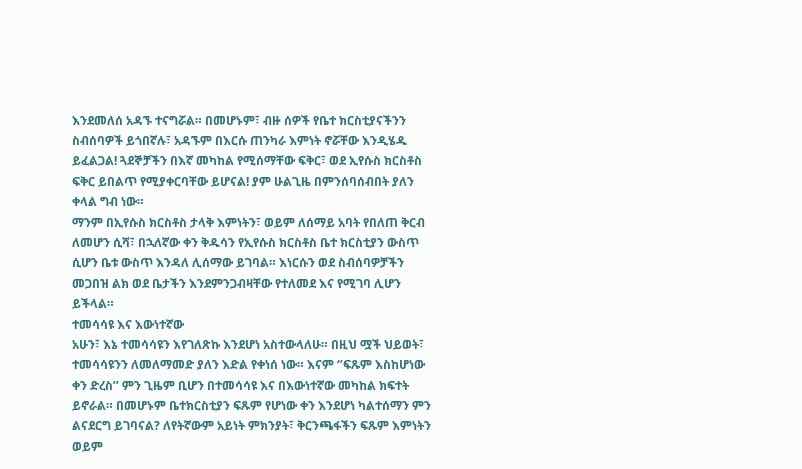እንደመለሰ አዳኙ ተናግሯል። በመሆኑም፣ ብዙ ሰዎች የቤተ ክርስቲያናችንን ስብሰባዎች ይጎበኛሉ፣ አዳኙም በእርሱ ጠንካራ እምነት ኖሯቸው እንዲሄዱ ይፈልጋል! ጓደኞቻችን በእኛ መካከል የሚሰማቸው ፍቅር፣ ወደ ኢየሱስ ክርስቶስ ፍቅር ይበልጥ የሚያቀርባቸው ይሆናል! ያም ሁልጊዜ በምንሰባሰብበት ያለን ቀላል ግብ ነው።
ማንም በኢየሱስ ክርስቶስ ታላቅ እምነትን፣ ወይም ለሰማይ አባት የበለጠ ቅርብ ለመሆን ሲሻ፣ በኋለኛው ቀን ቅዱሳን የኢየሱስ ክርስቶስ ቤተ ክርስቲያን ውስጥ ሲሆን ቤቱ ውስጥ እንዳለ ሊሰማው ይገባል። እነርሱን ወደ ስብሰባዎቻችን መጋበዝ ልክ ወደ ቤታችን እንደምንጋብዛቸው የተለመደ እና የሚገባ ሊሆን ይችላል።
ተመሳሳዩ እና እውነተኛው
አሁን፣ እኔ ተመሳሳዩን እየገለጽኩ እንደሆነ አስተውላለሁ። በዚህ ሟች ህይወት፣ ተመሳሳዩንን ለመለማመድ ያለን እድል የቀነሰ ነው። እናም ‘’ፍጹም እስከሆነው ቀን ድረስ’’ ምን ጊዜም ቢሆን በተመሳሳዩ እና በእውነተኛው መካከል ክፍተት ይኖራል። በመሆኑም ቤተክርስቲያን ፍጹም የሆነው ቀን እንደሆነ ካልተሰማን ምን ልናደርግ ይገባናል? ለየትኛውም አይነት ምክንያት፣ ቅርንጫፋችን ፍጹም እምነትን ወይም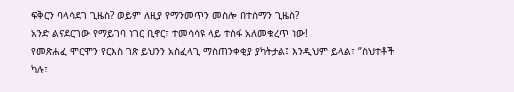ፍቅርን ባላሳደገ ጊዜስ? ወይም ለዚያ የማንመጥን መስሎ በተሰማን ጊዜስ?
አንድ ልናደርገው የማይገባ ነገር ቢኖር፣ ተመሳሳዩ ላይ ተስፋ አለመቁረጥ ነው!
የመጽሐፈ ሞርሞን የርእስ ገጽ ይህንን አስፈላጊ ማስጠንቀቂያ ያካትታል፤ እንዲህም ይላል፣ ‘’ስህተቶች ካሉ፣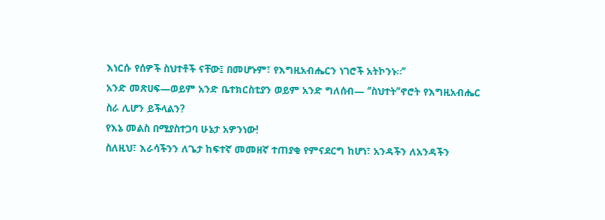እነርሱ የሰዎች ስህተቶች ናቸው፤ በመሆኑም፣ የእግዚአብሔርን ነገሮች አትኮንኑ።’’
አንድ መጽሀፍ—ወይም አንድ ቤተክርስቲያን ወይም አንድ ግለሰብ— ‘’ስህተት’’ኖሮት የእግዚአብሔር ስራ ሊሆን ይችላልን?
የእኔ መልስ በሚያስተጋባ ሁኔታ አዎንነው!
ስለዚህ፣ እራሳችንን ለጌታ ከፍተኛ መመዘኛ ተጠያቂ የምናደርግ ከሆነ፣ አንዳችን ለአንዳችን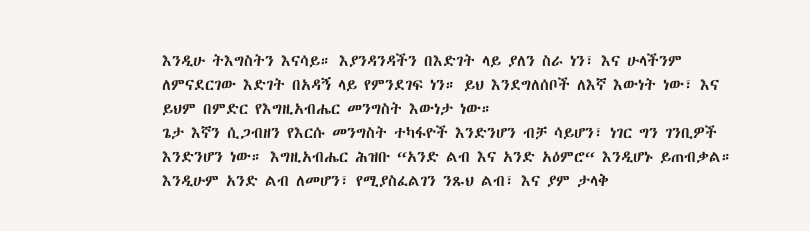እንዲሁ ትእግስትን እናሳይ። እያንዳንዳችን በእድገት ላይ ያለን ስራ ነን፣ እና ሁላችንም ለምናደርገው እድገት በአዳኝ ላይ የምንደገፍ ነን። ይህ እንደግለሰቦች ለእኛ እውነት ነው፣ እና ይህም በምድር የእግዚአብሔር መንግስት እውነታ ነው።
ጌታ እኛን ሲጋብዘን የእርሱ መንግስት ተካፋዮች እንድንሆን ብቻ ሳይሆን፣ ነገር ግን ገንቢዎች እንድንሆን ነው። እግዚአብሔር ሕዝቡ “አንድ ልብ እና አንድ አዕምሮ“ እንዲሆኑ ይጠብቃል። እንዲሁም አንድ ልብ ለመሆን፣ የሚያስፈልገን ንጹህ ልብ፣ እና ያም ታላቅ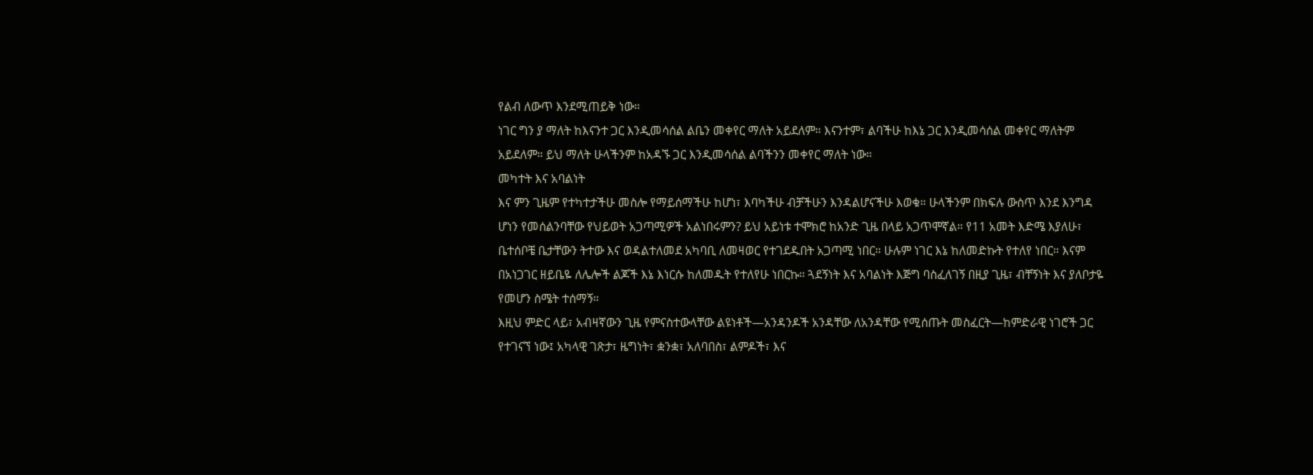የልብ ለውጥ እንደሚጠይቅ ነው።
ነገር ግን ያ ማለት ከእናንተ ጋር እንዲመሳሰል ልቤን መቀየር ማለት አይደለም። እናንተም፣ ልባችሁ ከእኔ ጋር እንዲመሳሰል መቀየር ማለትም አይደለም። ይህ ማለት ሁላችንም ከአዳኙ ጋር እንዲመሳሰል ልባችንን መቀየር ማለት ነው።
መካተት እና አባልነት
እና ምን ጊዜም የተካተታችሁ መስሎ የማይሰማችሁ ከሆነ፣ እባካችሁ ብቻችሁን እንዳልሆናችሁ እወቁ። ሁላችንም በክፍሉ ውስጥ እንደ እንግዳ ሆነን የመሰልንባቸው የህይወት አጋጣሚዎች አልነበሩምን? ይህ አይነቱ ተሞክሮ ከአንድ ጊዜ በላይ አጋጥሞኛል። የ11 አመት እድሜ እያለሁ፣ ቤተሰቦቼ ቤታቸውን ትተው እና ወዳልተለመደ አካባቢ ለመዛወር የተገደዱበት አጋጣሚ ነበር። ሁሉም ነገር እኔ ከለመድኩት የተለየ ነበር። እናም በአነጋገር ዘይቤዬ ለሌሎች ልጆች እኔ እነርሱ ከለመዱት የተለየሁ ነበርኩ። ጓደኝነት እና አባልነት እጅግ ባስፈለገኝ በዚያ ጊዜ፣ ብቸኝነት እና ያለቦታዬ የመሆን ስሜት ተሰማኝ።
እዚህ ምድር ላይ፣ አብዛኛውን ጊዜ የምናስተውላቸው ልዩነቶች—አንዳንዶች አንዳቸው ለአንዳቸው የሚሰጡት መስፈርት—ከምድራዊ ነገሮች ጋር የተገናኘ ነው፤ አካላዊ ገጽታ፣ ዜግነት፣ ቋንቋ፣ አለባበስ፣ ልምዶች፣ እና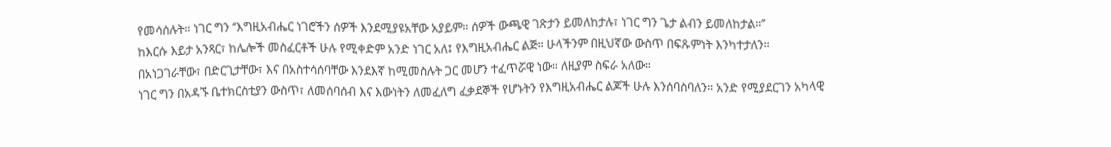የመሳሰሉት። ነገር ግን ‘’እግዚአብሔር ነገሮችን ሰዎች እንደሚያዩአቸው አያይም። ሰዎች ውጫዊ ገጽታን ይመለከታሉ፣ ነገር ግን ጌታ ልብን ይመለከታል።’’
ከእርሱ እይታ አንጻር፣ ከሌሎች መስፈርቶች ሁሉ የሚቀድም አንድ ነገር አለ፤ የእግዚአብሔር ልጅ። ሁላችንም በዚህኛው ውስጥ በፍጹምነት እንካተታለን።
በአነጋገራቸው፣ በድርጊታቸው፣ እና በአስተሳሰባቸው እንደእኛ ከሚመስሉት ጋር መሆን ተፈጥሯዊ ነው። ለዚያም ስፍራ አለው።
ነገር ግን በአዳኙ ቤተክርስቲያን ውስጥ፣ ለመሰባሰብ እና እውነትን ለመፈለግ ፈቃደኞች የሆኑትን የእግዚአብሔር ልጆች ሁሉ እንሰባስባለን። አንድ የሚያደርገን አካላዊ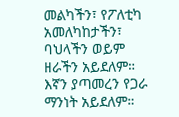መልካችን፣ የፖለቲካ አመለካከታችን፣ ባህላችን ወይም ዘራችን አይደለም። እኛን ያጣመረን የጋራ ማንነት አይደለም።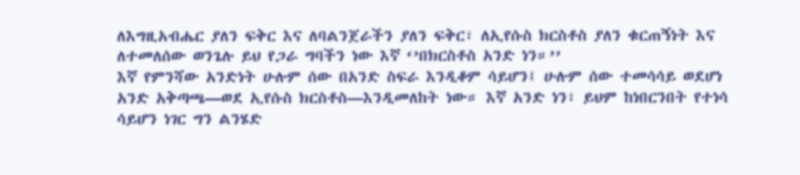ለእግዚአብሔር ያለን ፍቅር እና ለባልንጀራችን ያለን ፍቅር፣ ለኢየሱስ ክርስቶስ ያለን ቁርጠኝነት እና ለተመለሰው ወንጌሉ ይህ የጋራ ግባችን ነው እኛ ‘’በክርስቶስ አንድ ነን።’’
እኛ የምንሻው አንድነት ሁሉም ሰው በአንድ ስፍራ እንዲቆም ሳይሆን፤ ሁሉም ሰው ተመሳሳይ ወደሆነ አንድ አቅጣጫ—ወደ ኢየሱስ ክርስቶስ—እንዲመለከት ነው። እኛ አንድ ነን፣ ይህም ከነበርንበት የተነሳ ሳይሆን ነገር ግን ልንሄድ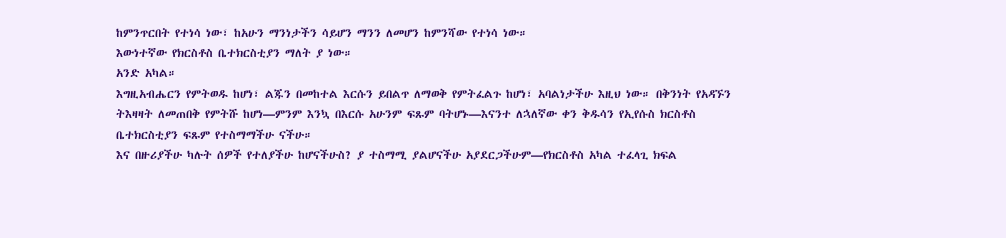ከምንጥርበት የተነሳ ነው፣ ከአሁን ማንነታችን ሳይሆን ማንን ለመሆን ከምንሻው የተነሳ ነው።
እውነተኛው የክርስቶስ ቤተክርስቲያን ማለት ያ ነው።
አንድ አካል።
እግዚአብሔርን የምትወዱ ከሆነ፣ ልጁን በመከተል እርሱን ይበልጥ ለማወቅ የምትፈልጉ ከሆነ፣ አባልነታችሁ እዚህ ነው። በቅንነት የአዳኙን ትእዛዛት ለመጠበቅ የምትሹ ከሆነ—ምንም እንኳ በእርሱ አሁንም ፍጹም ባትሆኑ—እናንተ ለኋለኛው ቀን ቅዱሳን የኢየሱስ ክርስቶስ ቤተክርስቲያን ፍጹም የተስማማችሁ ናችሁ።
እና በዙሪያችሁ ካሉት ሰዎች የተለያችሁ ከሆናችሁስ? ያ ተስማሚ ያልሆናችሁ አያደርጋችሁም—የክርስቶስ አካል ተፈላጊ ክፍል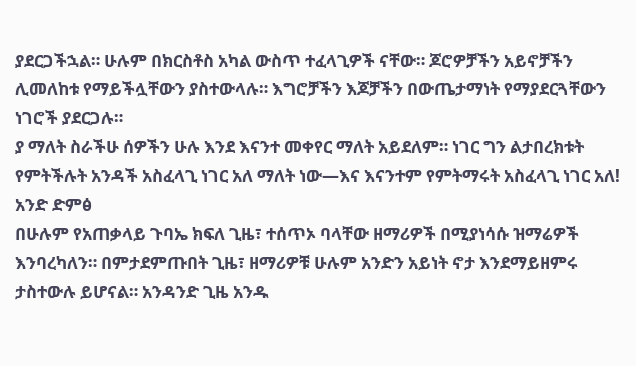ያደርጋችኋል። ሁሉም በክርስቶስ አካል ውስጥ ተፈላጊዎች ናቸው። ጆሮዎቻችን አይኖቻችን ሊመለከቱ የማይችሏቸውን ያስተውላሉ። እግሮቻችን እጆቻችን በውጤታማነት የማያደርጓቸውን ነገሮች ያደርጋሉ።
ያ ማለት ስራችሁ ሰዎችን ሁሉ እንደ እናንተ መቀየር ማለት አይደለም። ነገር ግን ልታበረክቱት የምትችሉት አንዳች አስፈላጊ ነገር አለ ማለት ነው—እና እናንተም የምትማሩት አስፈላጊ ነገር አለ!
አንድ ድምፅ
በሁሉም የአጠቃላይ ጉባኤ ክፍለ ጊዜ፣ ተሰጥኦ ባላቸው ዘማሪዎች በሚያነሳሱ ዝማሬዎች እንባረካለን። በምታደምጡበት ጊዜ፣ ዘማሪዎቹ ሁሉም አንድን አይነት ኖታ እንደማይዘምሩ ታስተውሉ ይሆናል። አንዳንድ ጊዜ አንዱ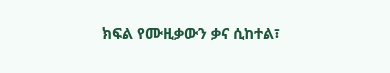ክፍል የሙዚቃውን ቃና ሲከተል፣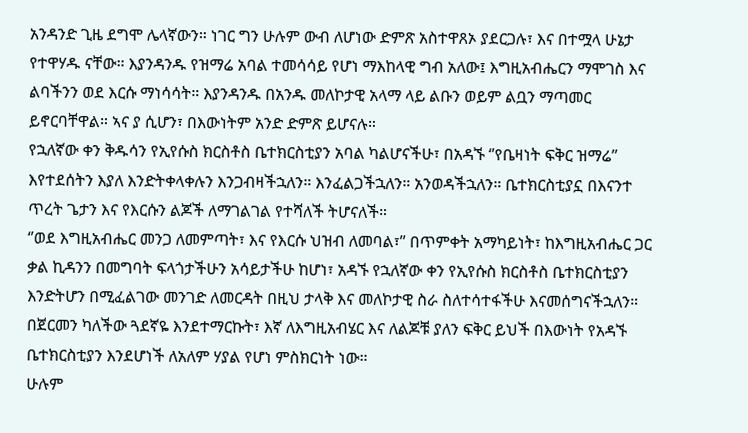አንዳንድ ጊዜ ደግሞ ሌላኛውን። ነገር ግን ሁሉም ውብ ለሆነው ድምጽ አስተዋጸኦ ያደርጋሉ፣ እና በተሟላ ሁኔታ የተዋሃዱ ናቸው። እያንዳንዱ የዝማሬ አባል ተመሳሳይ የሆነ ማእከላዊ ግብ አለው፤ እግዚአብሔርን ማሞገስ እና ልባችንን ወደ እርሱ ማነሳሳት። እያንዳንዱ በአንዱ መለኮታዊ አላማ ላይ ልቡን ወይም ልቧን ማጣመር ይኖርባቸዋል። ኣና ያ ሲሆን፣ በእውነትም አንድ ድምጽ ይሆናሉ።
የኋለኛው ቀን ቅዱሳን የኢየሱስ ክርስቶስ ቤተክርስቲያን አባል ካልሆናችሁ፣ በአዳኙ ‘’የቤዛነት ፍቅር ዝማሬ’’ እየተደሰትን እያለ እንድትቀላቀሉን እንጋብዛችኋለን። እንፈልጋችኋለን። አንወዳችኋለን። ቤተክርስቲያኗ በእናንተ ጥረት ጌታን እና የእርሱን ልጆች ለማገልገል የተሻለች ትሆናለች።
‘’ወደ እግዚአብሔር መንጋ ለመምጣት፣ እና የእርሱ ህዝብ ለመባል፣’’ በጥምቀት አማካይነት፣ ከእግዚአብሔር ጋር ቃል ኪዳንን በመግባት ፍላጎታችሁን አሳይታችሁ ከሆነ፣ አዳኙ የኋለኛው ቀን የኢየሱስ ክርስቶስ ቤተክርስቲያን እንድትሆን በሚፈልገው መንገድ ለመርዳት በዚህ ታላቅ እና መለኮታዊ ስራ ስለተሳተፋችሁ እናመሰግናችኋለን።
በጀርመን ካለችው ጓደኛዬ እንደተማርኩት፣ እኛ ለእግዚአብሄር እና ለልጆቹ ያለን ፍቅር ይህች በእውነት የአዳኙ ቤተክርስቲያን እንደሆነች ለአለም ሃያል የሆነ ምስክርነት ነው።
ሁሉም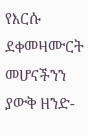የእርሱ ደቀመዛሙርት መሆናችንን ያውቅ ዘንድ-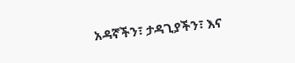አዳኛችን፣ ታዳጊያችን፣ እና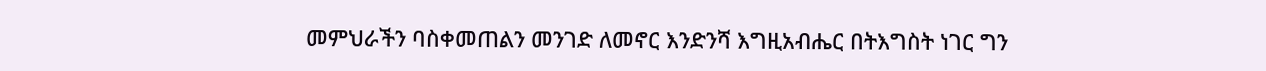መምህራችን ባስቀመጠልን መንገድ ለመኖር እንድንሻ እግዚአብሔር በትእግስት ነገር ግን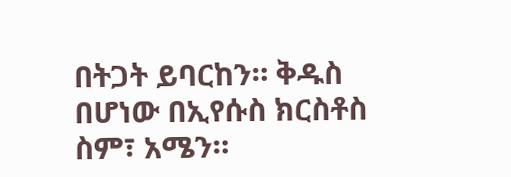በትጋት ይባርከን። ቅዱስ በሆነው በኢየሱስ ክርስቶስ ስም፣ አሜን።